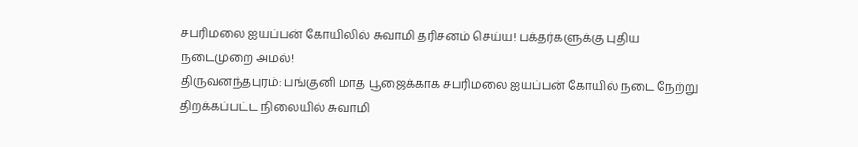சபரிமலை ஐயப்பன் கோயிலில் சுவாமி தரிசனம் செய்ய! பக்தர்களுக்கு புதிய நடைமுறை அமல்!
திருவனந்தபுரம்: பங்குனி மாத பூஜைக்காக சபரிமலை ஐயப்பன் கோயில் நடை நேற்று திறக்கப்பட்ட நிலையில் சுவாமி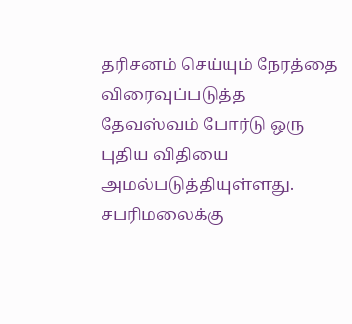தரிசனம் செய்யும் நேரத்தை விரைவுப்படுத்த தேவஸ்வம் போர்டு ஒரு புதிய விதியை அமல்படுத்தியுள்ளது.
சபரிமலைக்கு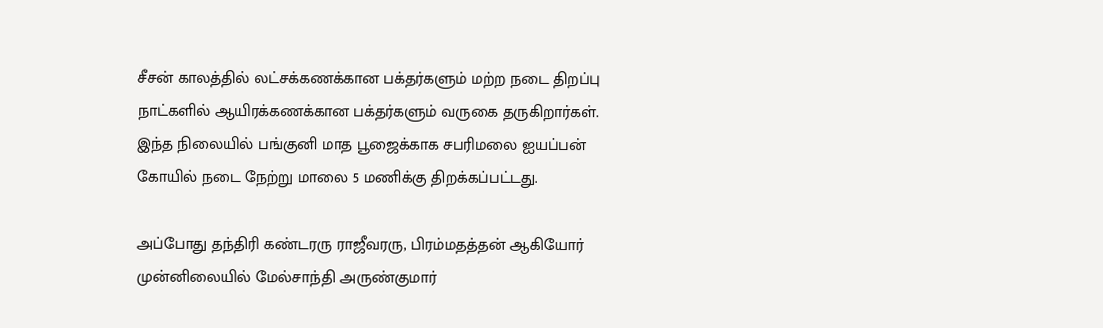சீசன் காலத்தில் லட்சக்கணக்கான பக்தர்களும் மற்ற நடை திறப்பு நாட்களில் ஆயிரக்கணக்கான பக்தர்களும் வருகை தருகிறார்கள். இந்த நிலையில் பங்குனி மாத பூஜைக்காக சபரிமலை ஐயப்பன் கோயில் நடை நேற்று மாலை 5 மணிக்கு திறக்கப்பட்டது.

அப்போது தந்திரி கண்டரரு ராஜீவரரு, பிரம்மதத்தன் ஆகியோர் முன்னிலையில் மேல்சாந்தி அருண்குமார்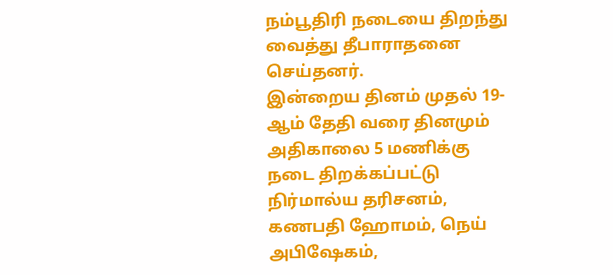நம்பூதிரி நடையை திறந்து வைத்து தீபாராதனை செய்தனர்.
இன்றைய தினம் முதல் 19-ஆம் தேதி வரை தினமும் அதிகாலை 5 மணிக்கு நடை திறக்கப்பட்டு நிர்மால்ய தரிசனம், கணபதி ஹோமம், நெய் அபிஷேகம்,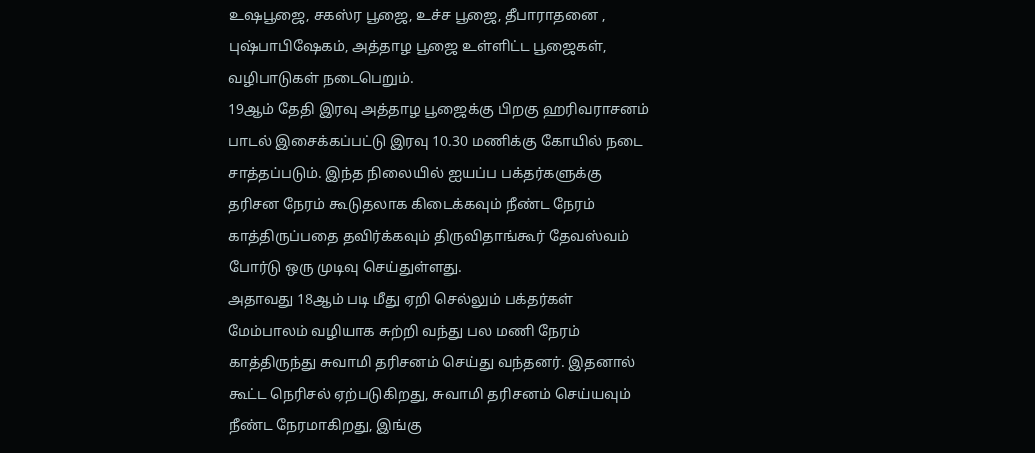உஷபூஜை, சகஸ்ர பூஜை, உச்ச பூஜை, தீபாராதனை , புஷ்பாபிஷேகம், அத்தாழ பூஜை உள்ளிட்ட பூஜைகள், வழிபாடுகள் நடைபெறும்.
19ஆம் தேதி இரவு அத்தாழ பூஜைக்கு பிறகு ஹரிவராசனம் பாடல் இசைக்கப்பட்டு இரவு 10.30 மணிக்கு கோயில் நடை சாத்தப்படும். இந்த நிலையில் ஐயப்ப பக்தர்களுக்கு தரிசன நேரம் கூடுதலாக கிடைக்கவும் நீண்ட நேரம் காத்திருப்பதை தவிர்க்கவும் திருவிதாங்கூர் தேவஸ்வம் போர்டு ஒரு முடிவு செய்துள்ளது.
அதாவது 18ஆம் படி மீது ஏறி செல்லும் பக்தர்கள் மேம்பாலம் வழியாக சுற்றி வந்து பல மணி நேரம் காத்திருந்து சுவாமி தரிசனம் செய்து வந்தனர். இதனால் கூட்ட நெரிசல் ஏற்படுகிறது, சுவாமி தரிசனம் செய்யவும் நீண்ட நேரமாகிறது, இங்கு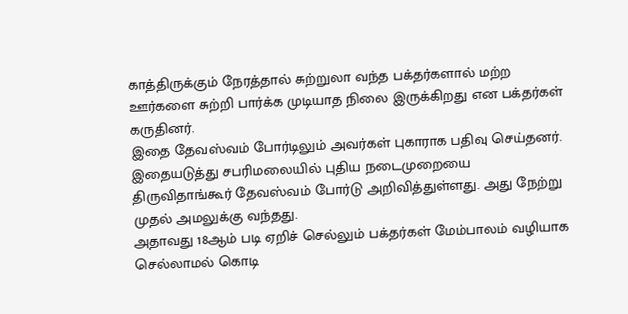காத்திருக்கும் நேரத்தால் சுற்றுலா வந்த பக்தர்களால் மற்ற ஊர்களை சுற்றி பார்க்க முடியாத நிலை இருக்கிறது என பக்தர்கள் கருதினர்.
இதை தேவஸ்வம் போர்டிலும் அவர்கள் புகாராக பதிவு செய்தனர். இதையடுத்து சபரிமலையில் புதிய நடைமுறையை திருவிதாங்கூர் தேவஸ்வம் போர்டு அறிவித்துள்ளது. அது நேற்று முதல் அமலுக்கு வந்தது.
அதாவது 18ஆம் படி ஏறிச் செல்லும் பக்தர்கள் மேம்பாலம் வழியாக செல்லாமல் கொடி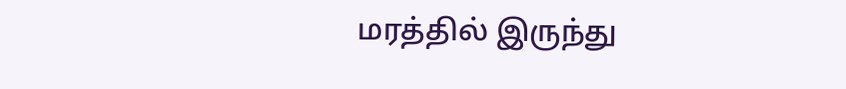மரத்தில் இருந்து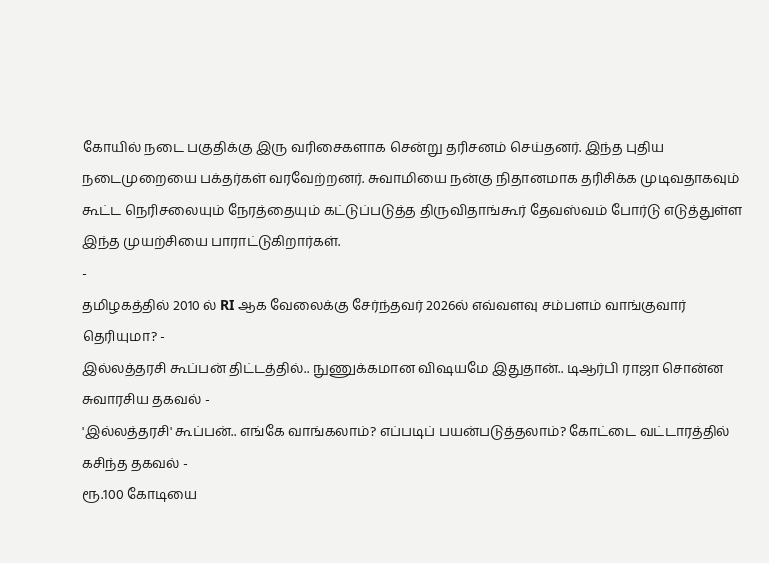கோயில் நடை பகுதிக்கு இரு வரிசைகளாக சென்று தரிசனம் செய்தனர். இந்த புதிய நடைமுறையை பக்தர்கள் வரவேற்றனர். சுவாமியை நன்கு நிதானமாக தரிசிக்க முடிவதாகவும் கூட்ட நெரிசலையும் நேரத்தையும் கட்டுப்படுத்த திருவிதாங்கூர் தேவஸ்வம் போர்டு எடுத்துள்ள இந்த முயற்சியை பாராட்டுகிறார்கள்.
-
தமிழகத்தில் 2010 ல் RI ஆக வேலைக்கு சேர்ந்தவர் 2026ல் எவ்வளவு சம்பளம் வாங்குவார் தெரியுமா? -
இல்லத்தரசி கூப்பன் திட்டத்தில்.. நுணுக்கமான விஷயமே இதுதான்.. டிஆர்பி ராஜா சொன்ன சுவாரசிய தகவல் -
'இல்லத்தரசி' கூப்பன்.. எங்கே வாங்கலாம்? எப்படிப் பயன்படுத்தலாம்? கோட்டை வட்டாரத்தில் கசிந்த தகவல் -
ரூ.100 கோடியை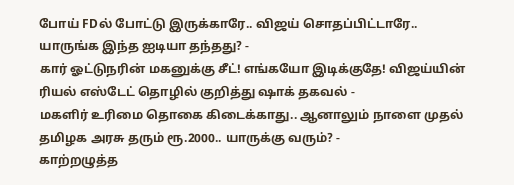போய் FDல் போட்டு இருக்காரே.. விஜய் சொதப்பிட்டாரே.. யாருங்க இந்த ஐடியா தந்தது? -
கார் ஓட்டுநரின் மகனுக்கு சீட்! எங்கயோ இடிக்குதே! விஜய்யின் ரியல் எஸ்டேட் தொழில் குறித்து ஷாக் தகவல் -
மகளிர் உரிமை தொகை கிடைக்காது.. ஆனாலும் நாளை முதல் தமிழக அரசு தரும் ரூ.2000.. யாருக்கு வரும்? -
காற்றழுத்த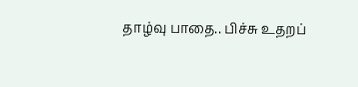தாழ்வு பாதை.. பிச்சு உதறப்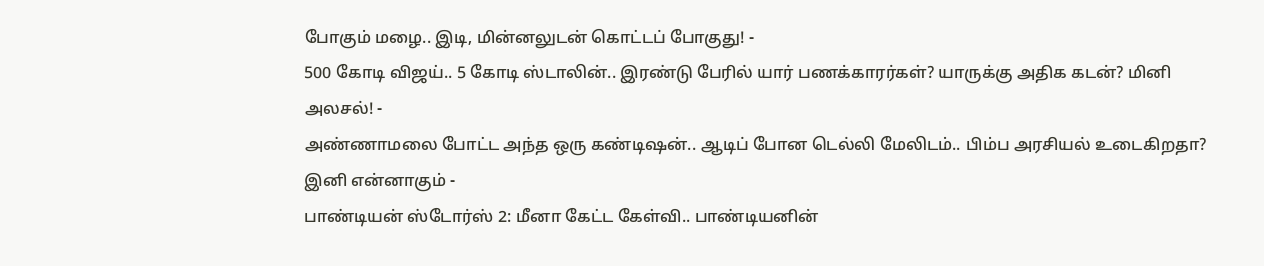போகும் மழை.. இடி, மின்னலுடன் கொட்டப் போகுது! -
500 கோடி விஜய்.. 5 கோடி ஸ்டாலின்.. இரண்டு பேரில் யார் பணக்காரர்கள்? யாருக்கு அதிக கடன்? மினி அலசல்! -
அண்ணாமலை போட்ட அந்த ஒரு கண்டிஷன்.. ஆடிப் போன டெல்லி மேலிடம்.. பிம்ப அரசியல் உடைகிறதா? இனி என்னாகும் -
பாண்டியன் ஸ்டோர்ஸ் 2: மீனா கேட்ட கேள்வி.. பாண்டியனின்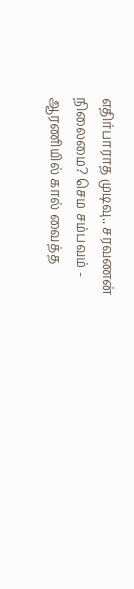எதிர்பாராத முடிவு.. சரவணன் நிலைமை? செம சம்பவம் -
ஆரணியில் கால் வைத்த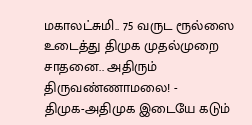மகாலட்சுமி.. 75 வருட ரூல்ஸை உடைத்து திமுக முதல்முறை சாதனை.. அதிரும் திருவண்ணாமலை! -
திமுக-அதிமுக இடையே கடும்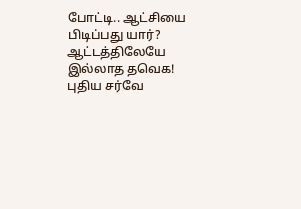போட்டி.. ஆட்சியை பிடிப்பது யார்? ஆட்டத்திலேயே இல்லாத தவெக! புதிய சர்வே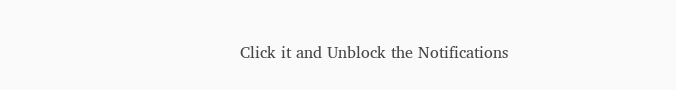Click it and Unblock the Notifications